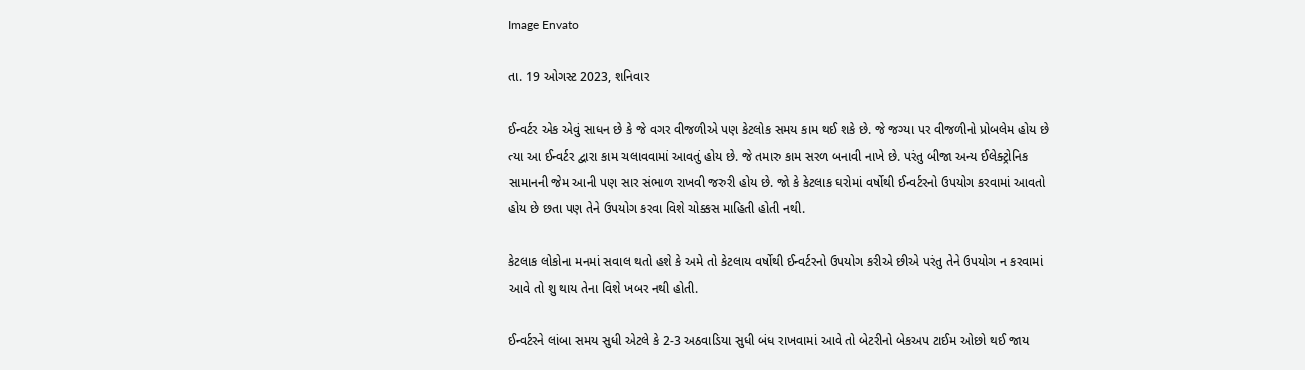Image Envato

તા. 19 ઓગસ્ટ 2023, શનિવાર

ઈન્વર્ટર એક એવું સાધન છે કે જે વગર વીજળીએ પણ કેટલોક સમય કામ થઈ શકે છે. જે જગ્યા પર વીજળીનો પ્રોબલેમ હોય છે ત્યા આ ઈન્વર્ટર દ્વારા કામ ચલાવવામાં આવતું હોય છે. જે તમારુ કામ સરળ બનાવી નાખે છે. પરંતુ બીજા અન્ય ઈલેક્ટ્રોનિક સામાનની જેમ આની પણ સાર સંભાળ રાખવી જરુરી હોય છે. જો કે કેટલાક ઘરોમાં વર્ષોથી ઈન્વર્ટરનો ઉપયોગ કરવામાં આવતો હોય છે છતા પણ તેને ઉપયોગ કરવા વિશે ચોક્કસ માહિતી હોતી નથી.

કેટલાક લોકોના મનમાં સવાલ થતો હશે કે અમે તો કેટલાય વર્ષોથી ઈન્વર્ટરનો ઉપયોગ કરીએ છીએ પરંતુ તેને ઉપયોગ ન કરવામાં આવે તો શુ થાય તેના વિશે ખબર નથી હોતી.

ઈન્વર્ટરને લાંબા સમય સુધી એટલે કે 2-3 અઠવાડિયા સુધી બંધ રાખવામાં આવે તો બેટરીનો બેકઅપ ટાઈમ ઓછો થઈ જાય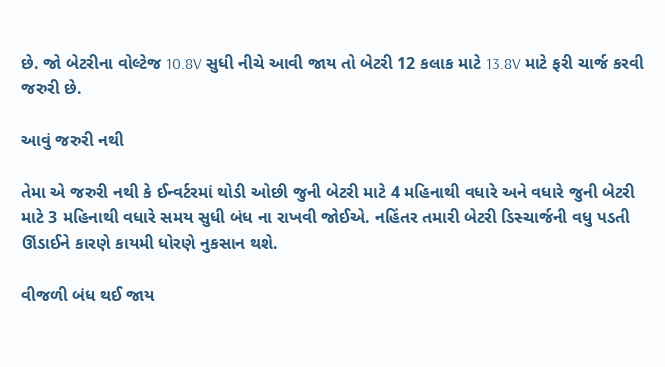છે. જો બેટરીના વોલ્ટેજ 10.8V સુધી નીચે આવી જાય તો બેટરી 12 કલાક માટે 13.8V માટે ફરી ચાર્જ કરવી જરુરી છે.

આવું જરુરી નથી

તેમા એ જરુરી નથી કે ઈન્વર્ટરમાં થોડી ઓછી જુની બેટરી માટે 4 મહિનાથી વધારે અને વધારે જુની બેટરી માટે 3 મહિનાથી વધારે સમય સુધી બંધ ના રાખવી જોઈએ. નહિંતર તમારી બેટરી ડિસ્ચાર્જની વધુ પડતી ઊંડાઈને કારણે કાયમી ધોરણે નુકસાન થશે.

વીજળી બંધ થઈ જાય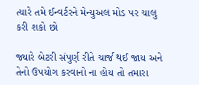ત્યારે તમે ઈન્વર્ટરને મેન્યુઅલ મોડ પર ચાલુ કરી શકો છો

જ્યારે બેટરી સંપુર્ણ રીતે ચાર્જ થઈ જાય અને તેનો ઉપયોગ કરવાનો ના હોય તો તમારા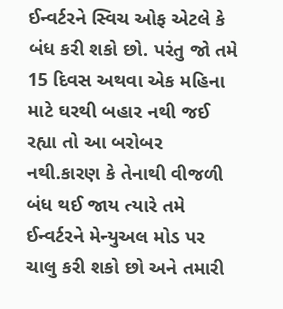ઈન્વર્ટરને સ્વિચ ઓફ એટલે કે બંધ કરી શકો છો. પરંતુ જો તમે 15 દિવસ અથવા એક મહિના માટે ઘરથી બહાર નથી જઈ રહ્યા તો આ બરોબર નથી.કારણ કે તેનાથી વીજળી બંધ થઈ જાય ત્યારે તમે ઈન્વર્ટરને મેન્યુઅલ મોડ પર ચાલુ કરી શકો છો અને તમારી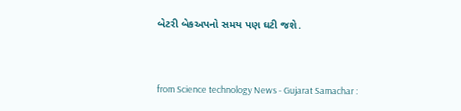બેટરી બેકઅપનો સમય પણ ઘટી જશે.




from Science technology News - Gujarat Samachar :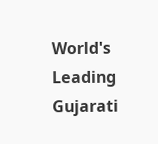World's Leading Gujarati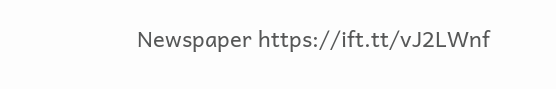Newspaper https://ift.tt/vJ2LWnf